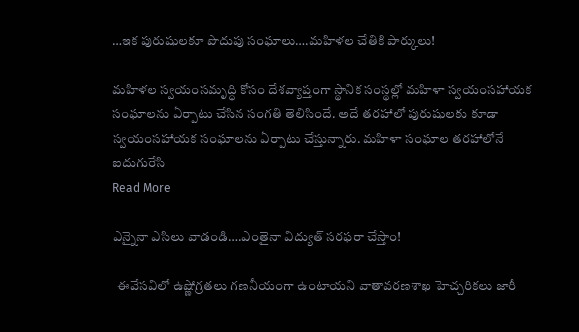…ఇక పురుషులకూ పొదుపు సంఘాలు….మహిళల చేతికి పార్కులు!

మహిళల స్వయంసమృద్ధి కోసం దేశవ్యాప్తంగా స్థానిక సంస్థల్లో మహిళా స్వయంసహాయక సంఘాలను ఏర్పాటు చేసిన సంగతి తెలిసిందే. అదే తరహాలో పురుషులకు కూడా స్వయంసహాయక సంఘాలను ఏర్పాటు చేస్తున్నారు. మహిళా సంఘాల తరహాలోనే ఐదుగురేసి
Read More

ఎన్నైనా ఎసిలు వాడండి….ఎంతైనా విద్యుత్ సరఫరా చేస్తాం!

  ఈవేసవిలో ఉష్ణోగ్రతలు గణనీయంగా ఉంటాయని వాతావరణశాఖ హెచ్చరికలు జారీ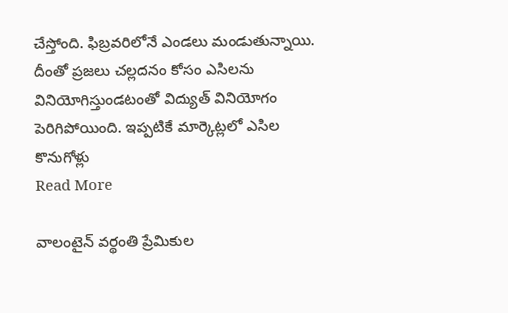చేస్తోంది. ఫిబ్రవరిలోనే ఎండలు మండుతున్నాయి. దీంతో ప్రజలు చల్లదనం కోసం ఎసిలను వినియోగిస్తుండటంతో విద్యుత్ వినియోగం పెరిగిపోయింది. ఇప్పటికే మార్కెట్లలో ఎసిల కొనుగోళ్లు
Read More

వాలంటైన్ వర్థంతి ప్రేమికుల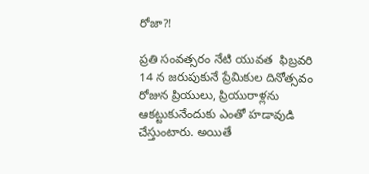రోజా?!

ప్రతి సంవత్సరం నేటి యువత  ఫిబ్రవరి 14 న జరుపుకునే ప్రేమికుల దినోత్సవం రోజున ప్రియులు, ప్రియురాళ్లను ఆకట్టుకునేందుకు ఎంతో హడావుడి చేస్తుంటారు. అయితే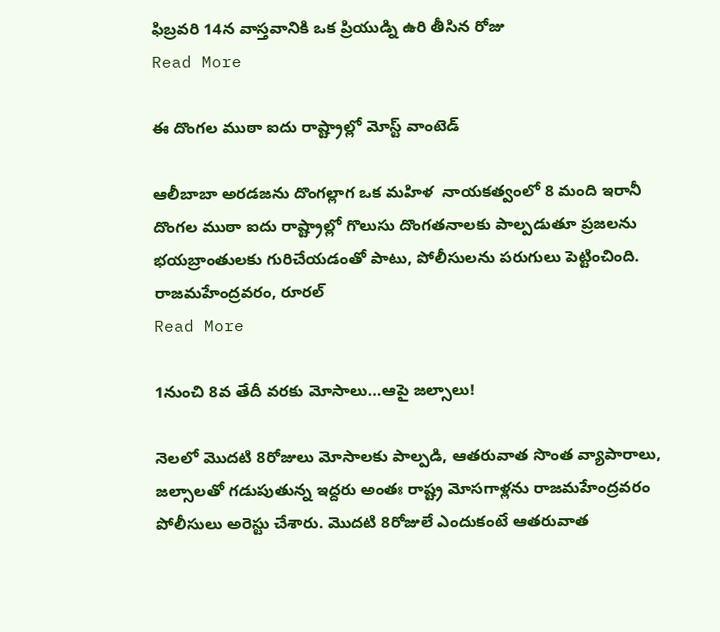ఫిబ్రవరి 14న వాస్తవానికి ఒక ప్రియుడ్ని ఉరి తీసిన రోజు
Read More

ఈ దొంగల ముఠా ఐదు రాష్ట్రాల్లో మోస్ట్ వాంటెడ్

ఆలీబాబా అరడజను దొంగల్లాగ ఒక మహిళ  నాయకత్వంలో 8 మంది ఇరానీ దొంగల ముఠా ఐదు రాష్ట్రాల్లో గొలుసు దొంగతనాలకు పాల్పడుతూ ప్రజలను భయబ్రాంతులకు గురిచేయడంతో పాటు, పోలీసులను పరుగులు పెట్టించింది. రాజమహేంద్రవరం, రూరల్
Read More

1నుంచి 8వ తేదీ వరకు మోసాలు…ఆపై జల్సాలు!

నెలలో మొదటి 8రోజులు మోసాలకు పాల్పడి, ఆతరువాత సొంత వ్యాపారాలు, జల్సాలతో గడుపుతున్న ఇద్దరు అంతః రాష్ట్ర మోసగాళ్లను రాజమహేంద్రవరం పోలీసులు అరెస్టు చేశారు. మొదటి 8రోజులే ఎందుకంటే ఆతరువాత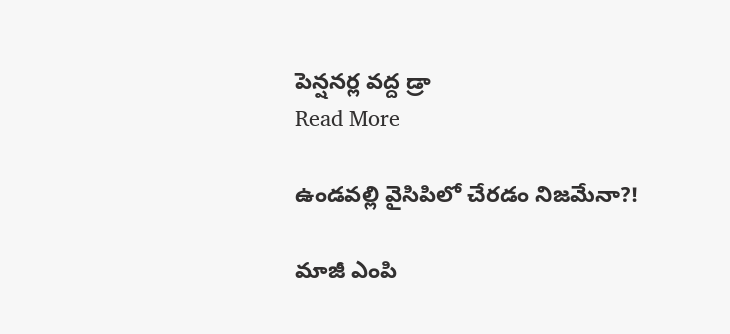పెన్షనర్ల వద్ద డ్రా
Read More

ఉండవల్లి వైసిపిలో చేరడం నిజమేనా?!

మాజీ ఎంపి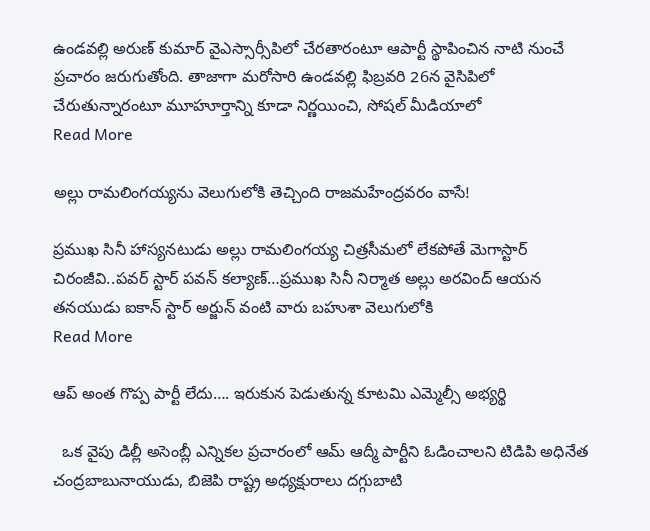ఉండవల్లి అరుణ్ కుమార్ వైఎస్సార్సీపిలో చేరతారంటూ ఆపార్టీ స్థాపించిన నాటి నుంచే ప్రచారం జరుగుతోంది. తాజాగా మరోసారి ఉండవల్లి ఫిబ్రవరి 26న వైసిపిలో చేరుతున్నారంటూ మూహూర్తాన్ని కూడా నిర్ణయించి, సోషల్ మీడియాలో
Read More

అల్లు రామలింగయ్యను వెలుగులోకి తెచ్చింది రాజమహేంద్రవరం వాసే!

ప్రముఖ సినీ హాస్యనటుడు అల్లు రామలింగయ్య చిత్రసీమలో లేకపోతే మెగాస్టార్ చిరంజీవి..పవర్ స్టార్ పవన్ కల్యాణ్…ప్రముఖ సినీ నిర్మాత అల్లు అరవింద్ ఆయన తనయుడు ఐకాన్ స్టార్ అర్జున్ వంటి వారు బహుశా వెలుగులోకి
Read More

ఆప్ అంత గొప్ప పార్టీ లేదు…. ఇరుకున పెడుతున్న కూటమి ఎమ్మెల్సీ అభ్యర్థి

  ఒక వైపు డిల్లీ అసెంబ్లీ ఎన్నికల ప్రచారంలో ఆమ్ ఆద్మీ పార్టీని ఓడించాలని టిడిపి అధినేత చంద్రబాబునాయుడు, బిజెపి రాష్ట్ర అధ్యక్షురాలు దగ్గుబాటి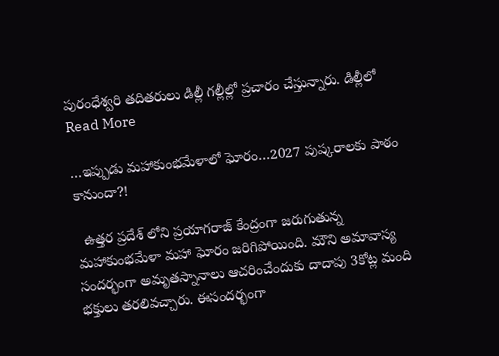పురంధేశ్వరి తదితరులు డిల్లీ గల్లీల్లో ప్రచారం చేస్తున్నారు. డిల్లీలో
Read More

…ఇప్పుడు మహాకుంభమేళాలో ఘోరం…2027 పుష్కరాలకు పాఠం కానుందా?!

  ఉత్తర ప్రదేశ్ లోని ప్రయాగరాజ్ కేంద్రంగా జరుగుతున్న  మహాకుంభమేళా మహా ఘోరం జరిగిపోయింది. మౌని అమావాస్య సందర్భంగా అమృతస్నానాలు ఆచరించేందుకు దాదాపు 3కోట్ల మంది భక్తులు తరలివచ్చారు. ఈసందర్భంగా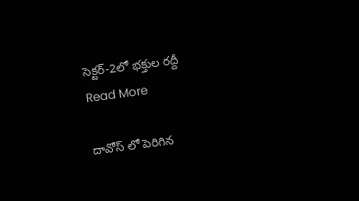సెక్టర్-2లో భక్తుల రద్దీ
Read More

దావోస్ లో పెరిగిన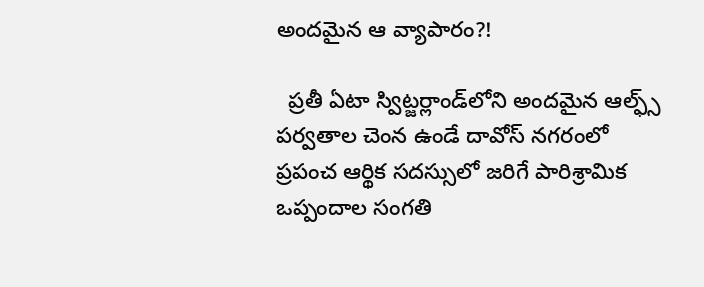అందమైన ఆ వ్యాపారం?!

  ప్రతీ ఏటా స్విట్జర్లాండ్‌లోని అందమైన ఆల్ఫ్స్ పర్వతాల చెంన ఉండే దావోస్‌ నగరంలో ప్రపంచ ఆర్థిక సదస్సులో జరిగే పారిశ్రామిక ఒప్పందాల సంగతి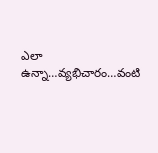ఎలా ఉన్నా…వ్యభిచారం…వంటి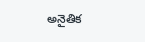అనైతిక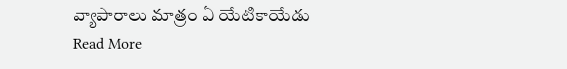వ్యాపారాలు మాత్రం ఏ యేటికాయేడు
Read More